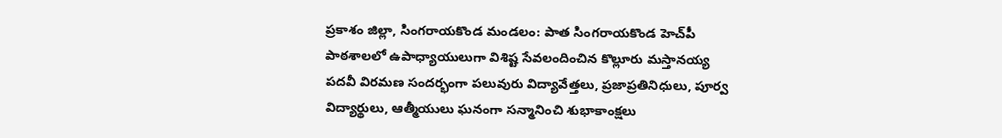ప్రకాశం జిల్లా, సింగరాయకొండ మండలం: పాత సింగరాయకొండ హెచ్‌పీ పాఠశాలలో ఉపాధ్యాయులుగా విశిష్ట సేవలందించిన కొల్లూరు మస్తానయ్య పదవీ విరమణ సందర్భంగా పలువురు విద్యావేత్తలు, ప్రజాప్రతినిధులు, పూర్వ విద్యార్థులు, ఆత్మీయులు ఘనంగా సన్మానించి శుభాకాంక్షలు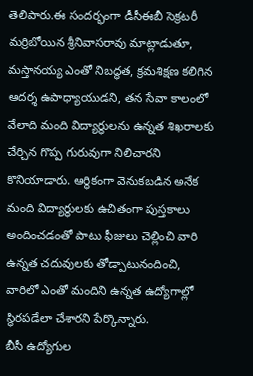తెలిపారు.ఈ సందర్భంగా డీసీఈబీ సెక్రటరీ మర్రిబోయిన శ్రీనివాసరావు మాట్లాడుతూ, మస్తానయ్య ఎంతో నిబద్ధత, క్రమశిక్షణ కలిగిన ఆదర్శ ఉపాధ్యాయుడని, తన సేవా కాలంలో వేలాది మంది విద్యార్థులను ఉన్నత శిఖరాలకు చేర్చిన గొప్ప గురువుగా నిలిచారని కొనియాడారు. ఆర్థికంగా వెనుకబడిన అనేక మంది విద్యార్థులకు ఉచితంగా పుస్తకాలు అందించడంతో పాటు ఫీజులు చెల్లించి వారి ఉన్నత చదువులకు తోడ్పాటునందించి, వారిలో ఎంతో మందిని ఉన్నత ఉద్యోగాల్లో స్థిరపడేలా చేశారని పేర్కొన్నారు.
బీసీ ఉద్యోగుల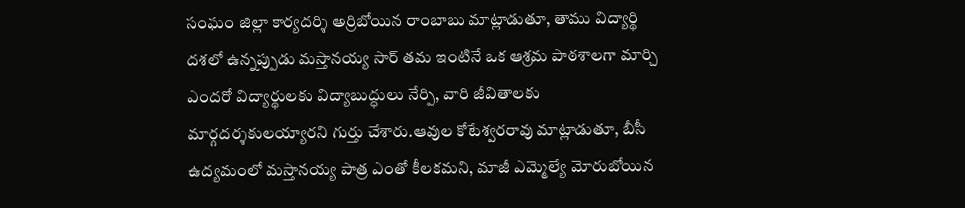సంఘం జిల్లా కార్యదర్శి అర్రిబోయిన రాంబాబు మాట్లాడుతూ, తాము విద్యార్థి దశలో ఉన్నప్పుడు మస్తానయ్య సార్ తమ ఇంటినే ఒక ఆశ్రమ పాఠశాలగా మార్చి ఎందరో విద్యార్థులకు విద్యాబుద్ధులు నేర్పి, వారి జీవితాలకు మార్గదర్శకులయ్యారని గుర్తు చేశారు.ఆవుల కోటేశ్వరరావు మాట్లాడుతూ, బీసీ ఉద్యమంలో మస్తానయ్య పాత్ర ఎంతో కీలకమని, మాజీ ఎమ్మెల్యే మోరుబోయిన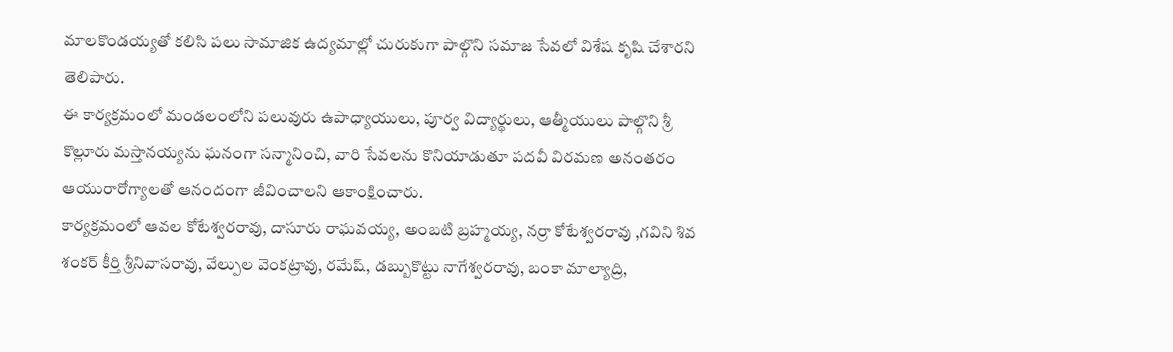మాలకొండయ్యతో కలిసి పలు సామాజిక ఉద్యమాల్లో చురుకుగా పాల్గొని సమాజ సేవలో విశేష కృషి చేశారని తెలిపారు.
ఈ కార్యక్రమంలో మండలంలోని పలువురు ఉపాధ్యాయులు, పూర్వ విద్యార్థులు, ఆత్మీయులు పాల్గొని శ్రీ కొల్లూరు మస్తానయ్యను ఘనంగా సన్మానించి, వారి సేవలను కొనియాడుతూ పదవీ విరమణ అనంతరం ఆయురారోగ్యాలతో ఆనందంగా జీవించాలని ఆకాంక్షించారు.
కార్యక్రమంలో ఆవల కోటేశ్వరరావు, దాసూరు రాఘవయ్య, అంబటి బ్రహ్మయ్య, నర్రా కోటేశ్వరరావు ,గవిని శివ శంకర్ కీర్తి శ్రీనివాసరావు, వేల్పుల వెంకట్రావు, రమేష్, డబ్బుకొట్టు నాగేశ్వరరావు, బంకా మాల్యాద్రి,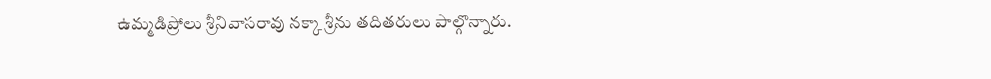ఉమ్మడిప్రోలు శ్రీనివాసరావు నక్కా శ్రీను తదితరులు పాల్గొన్నారు.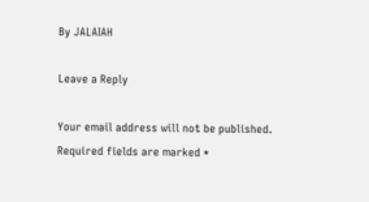By JALAIAH

Leave a Reply

Your email address will not be published. Required fields are marked *